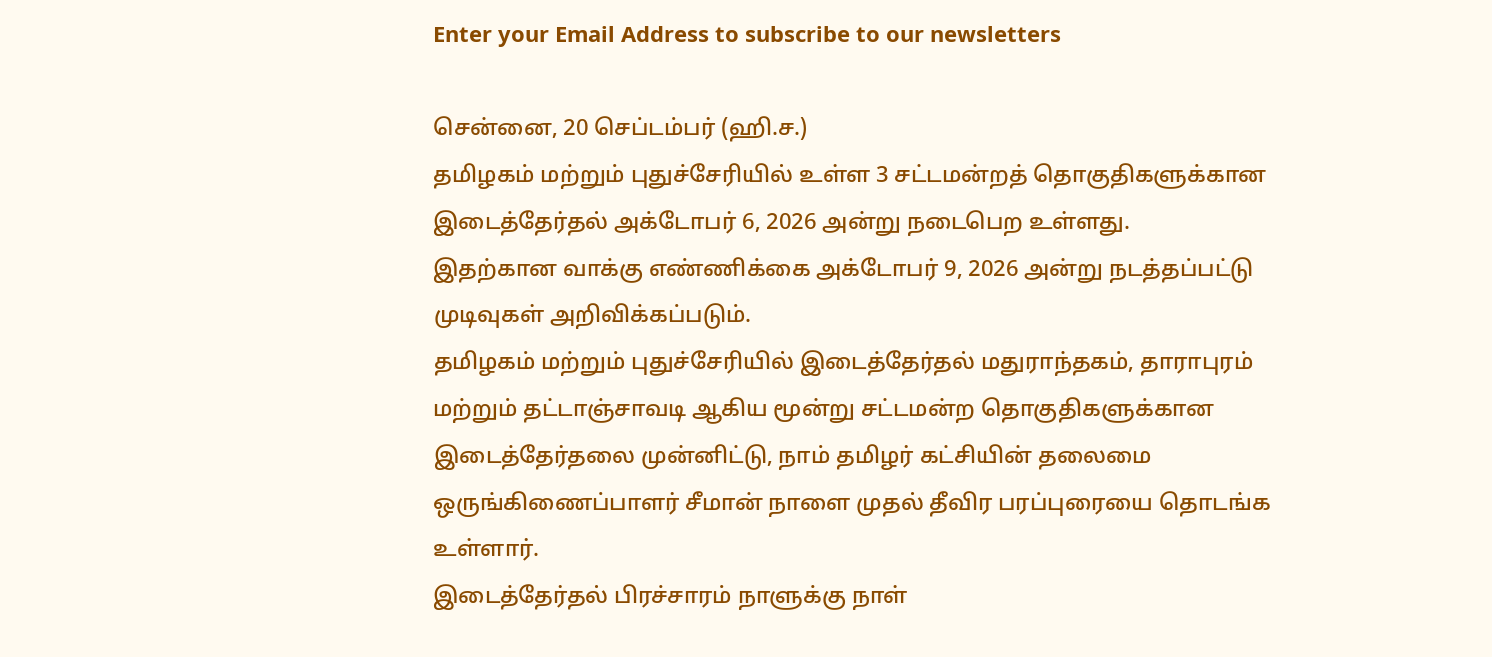Enter your Email Address to subscribe to our newsletters

சென்னை, 20 செப்டம்பர் (ஹி.ச.)
தமிழகம் மற்றும் புதுச்சேரியில் உள்ள 3 சட்டமன்றத் தொகுதிகளுக்கான இடைத்தேர்தல் அக்டோபர் 6, 2026 அன்று நடைபெற உள்ளது.
இதற்கான வாக்கு எண்ணிக்கை அக்டோபர் 9, 2026 அன்று நடத்தப்பட்டு முடிவுகள் அறிவிக்கப்படும்.
தமிழகம் மற்றும் புதுச்சேரியில் இடைத்தேர்தல் மதுராந்தகம், தாராபுரம் மற்றும் தட்டாஞ்சாவடி ஆகிய மூன்று சட்டமன்ற தொகுதிகளுக்கான இடைத்தேர்தலை முன்னிட்டு, நாம் தமிழர் கட்சியின் தலைமை ஒருங்கிணைப்பாளர் சீமான் நாளை முதல் தீவிர பரப்புரையை தொடங்க உள்ளார்.
இடைத்தேர்தல் பிரச்சாரம் நாளுக்கு நாள்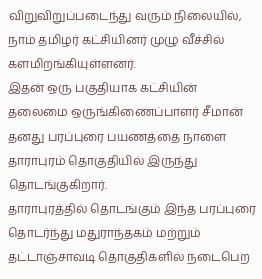விறுவிறுப்படைந்து வரும் நிலையில், நாம் தமிழர் கட்சியினர் முழு வீச்சில் களமிறங்கியுள்ளனர்.
இதன் ஒரு பகுதியாக கட்சியின் தலைமை ஒருங்கிணைப்பாளர் சீமான் தனது பரப்புரை பயணத்தை நாளை தாராபுரம் தொகுதியில் இருந்து தொடங்குகிறார்.
தாராபுரத்தில் தொடங்கும் இந்த பரப்புரை தொடர்ந்து மதுராந்தகம் மற்றும் தட்டாஞ்சாவடி தொகுதிகளில் நடைபெற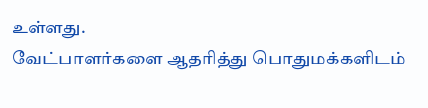உள்ளது.
வேட்பாளர்களை ஆதரித்து பொதுமக்களிடம்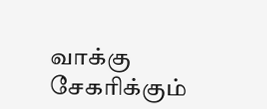வாக்கு சேகரிக்கும்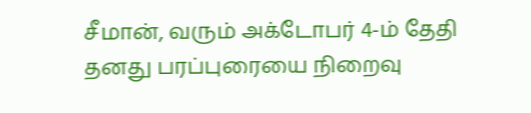சீமான், வரும் அக்டோபர் 4-ம் தேதி தனது பரப்புரையை நிறைவு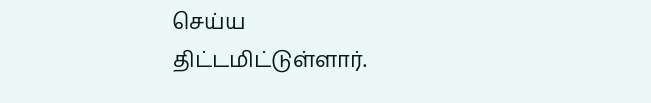செய்ய திட்டமிட்டுள்ளார்.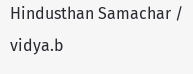Hindusthan Samachar / vidya.b